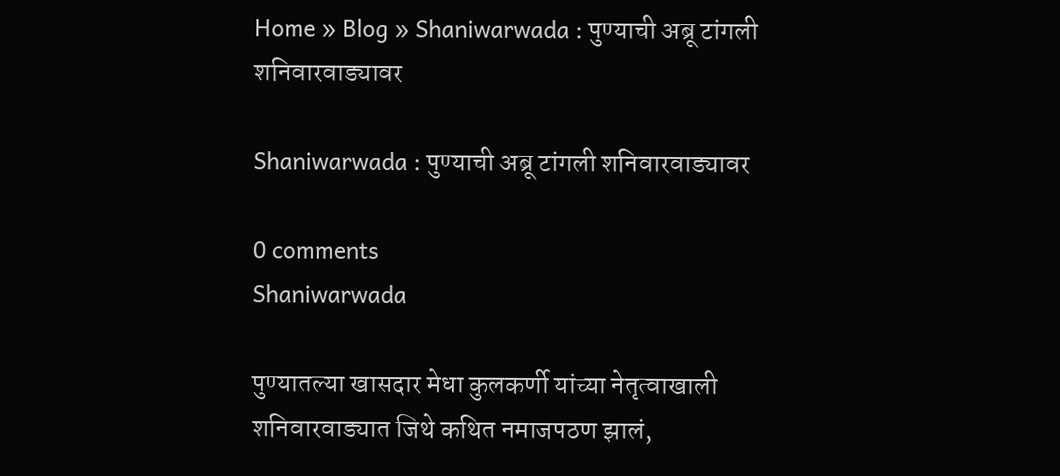Home » Blog » Shaniwarwada : पुण्याची अब्रू टांगली शनिवारवाड्यावर

Shaniwarwada : पुण्याची अब्रू टांगली शनिवारवाड्यावर

0 comments
Shaniwarwada

पुण्यातल्या खासदार मेधा कुलकर्णी यांच्या नेतृत्वाखाली शनिवारवाड्यात जिथे कथित नमाजपठण झालं,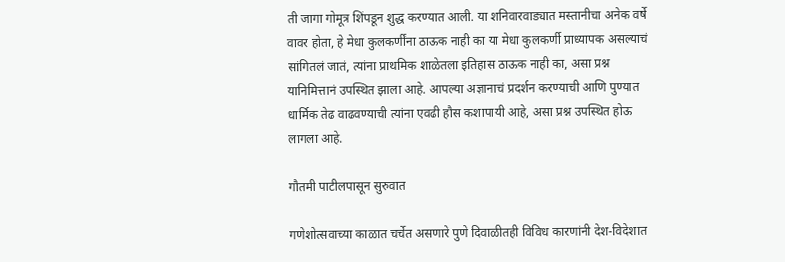ती जागा गोमूत्र शिंपडून शुद्ध करण्यात आली. या शनिवारवाड्यात मस्तानीचा अनेक वर्षे वावर होता, हे मेधा कुलकर्णींना ठाऊक नाही का या मेधा कुलकर्णी प्राध्यापक असल्याचं सांगितलं जातं, त्यांना प्राथमिक शाळेतला इतिहास ठाऊक नाही का, असा प्रश्न यानिमित्तानं उपस्थित झाला आहे. आपल्या अज्ञानाचं प्रदर्शन करण्याची आणि पुण्यात धार्मिक तेढ वाढवण्याची त्यांना एवढी हौस कशापायी आहे, असा प्रश्न उपस्थित होऊ लागला आहे.

गौतमी पाटीलपासून सुरुवात

गणेशोत्सवाच्या काळात चर्चेत असणारे पुणे दिवाळीतही विविध कारणांनी देश-विदेशात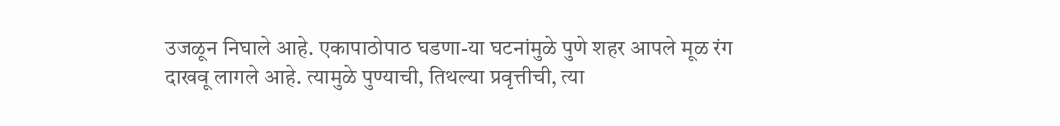उजळून निघाले आहे. एकापाठोपाठ घडणा-या घटनांमुळे पुणे शहर आपले मूळ रंग दाखवू लागले आहे. त्यामुळे पुण्याची, तिथल्या प्रवृत्तीची, त्या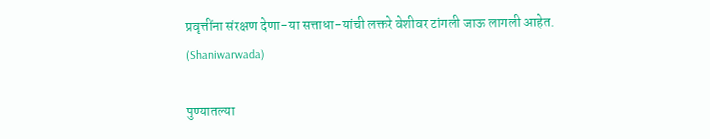प्रवृत्तींना संरक्षण देणा-या सत्ताधा-यांची लक्तरे वेशीवर टांगली जाऊ लागली आहेत. (Shaniwarwada)

पुण्यातल्या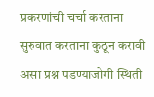प्रकरणांची चर्चा करताना सुरुवात करताना कुठून करावी असा प्रश्न पडण्याजोगी स्थिती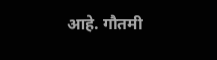आहे. गौतमी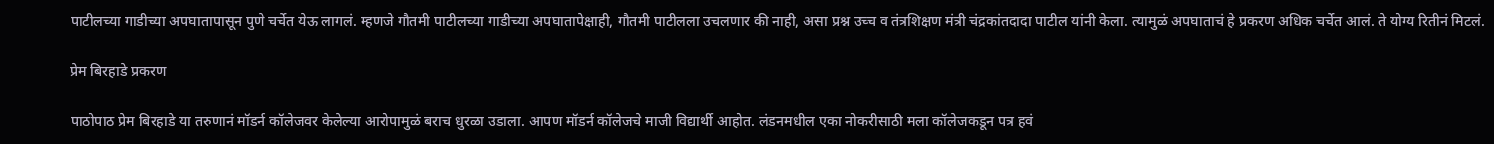पाटीलच्या गाडीच्या अपघातापासून पुणे चर्चेत येऊ लागलं. म्हणजे गौतमी पाटीलच्या गाडीच्या अपघातापेक्षाही, गौतमी पाटीलला उचलणार की नाही, असा प्रश्न उच्च व तंत्रशिक्षण मंत्री चंद्रकांतदादा पाटील यांनी केला. त्यामुळं अपघाताचं हे प्रकरण अधिक चर्चेत आलं. ते योग्य रितीनं मिटलं.

प्रेम बिरहाडे प्रकरण

पाठोपाठ प्रेम बिरहाडे या तरुणानं मॉडर्न कॉलेजवर केलेल्या आरोपामुळं बराच धुरळा उडाला. आपण मॉडर्न कॉलेजचे माजी विद्यार्थी आहोत. लंडनमधील एका नोकरीसाठी मला कॉलेजकडून पत्र हवं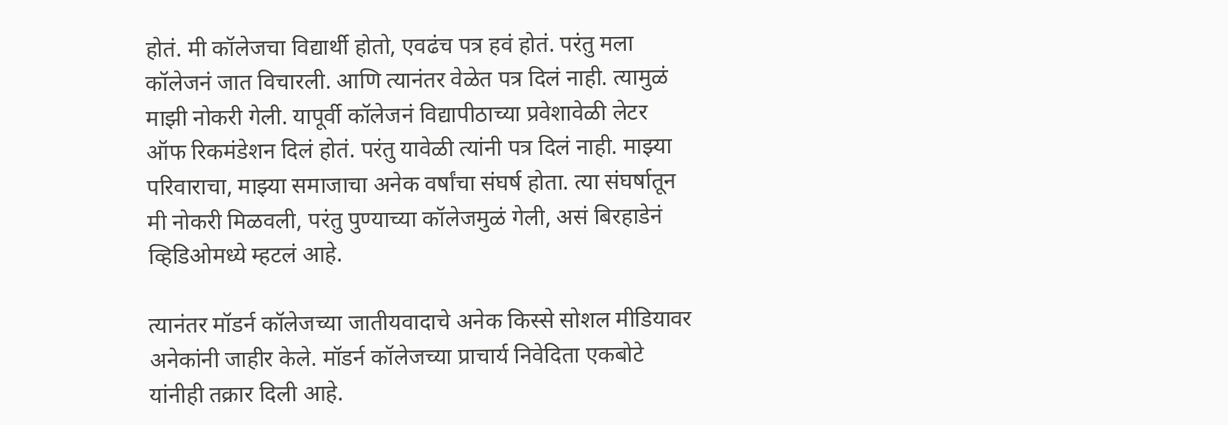होतं. मी कॉलेजचा विद्यार्थी होतो, एवढंच पत्र हवं होतं. परंतु मला कॉलेजनं जात विचारली. आणि त्यानंतर वेळेत पत्र दिलं नाही. त्यामुळं माझी नोकरी गेली. यापूर्वी कॉलेजनं विद्यापीठाच्या प्रवेशावेळी लेटर ऑफ रिकमंडेशन दिलं होतं. परंतु यावेळी त्यांनी पत्र दिलं नाही. माझ्या परिवाराचा, माझ्या समाजाचा अनेक वर्षांचा संघर्ष होता. त्या संघर्षातून मी नोकरी मिळवली, परंतु पुण्याच्या कॉलेजमुळं गेली, असं बिरहाडेनं व्हिडिओमध्ये म्हटलं आहे.

त्यानंतर मॉडर्न कॉलेजच्या जातीयवादाचे अनेक किस्से सोशल मीडियावर अनेकांनी जाहीर केले. मॉडर्न कॉलेजच्या प्राचार्य निवेदिता एकबोटे यांनीही तक्रार दिली आहे.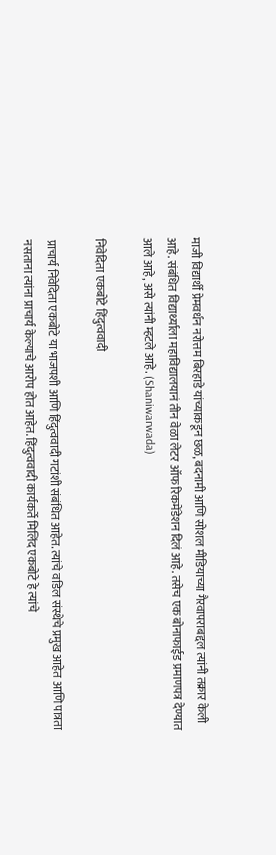माजी विद्यार्थी प्रेमवर्धन नरोत्तम बिरहाडे यांच्याकडून छळ, बदनामी आणि सोशल मीडियाच्या गैरवापराबद्दल त्यांनी तक्रार केली आहे. संबंधित विद्यार्थ्याला महाविद्यालयानं तीन वेळा लेटर ऑफ रिकमेंडेशन दिलं आहे. तसेच एक बोनाफाईड प्रमाणपत्र देण्यात आले आहे, असे त्यांनी म्हटले आहे. (Shaniwarwada)

निवेदिता एकबोटे हिंदुत्ववादी

प्राचार्य निवेदिता एकबोटे या भाजपशी आणि हिंदुत्ववादी गटांशी संबंधित आहेत. त्यांचे वडिल संस्थेचे प्रमुख आहेत आणि पात्रता नसताना त्यांना प्राचार्य केल्याचे आरोप होत आहेत. हिंदुत्ववादी कार्यकर्ते मिलिंद एकबोटे हे त्यांचे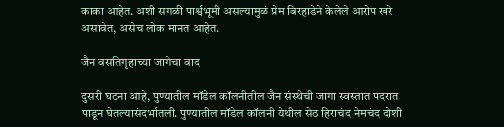काका आहेत. अशी सगळी पार्श्वभूमी असल्यामुळं प्रेम बिरहाडेने केलेले आरोप खरे असावेत, असेच लोक मानत आहेत.

जैन वसतिगृहाच्या जागेचा वाद

दुसरी घटना आहे, पुण्यातील मॉडेल कॉलनीतील जैन संस्थेची जागा स्वस्तात पदरात पाडून घेतल्यासंदर्भातली. पुण्यातील मॉडेल कॉलनी येथील सेठ हिराचंद नेमचंद दोशी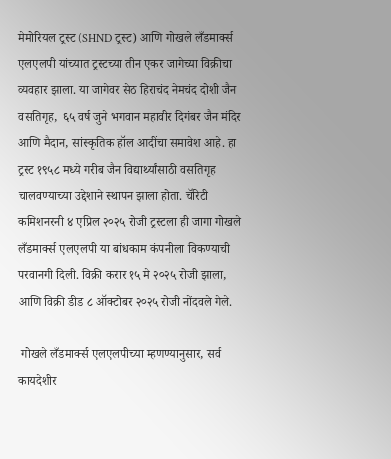मेमोरियल ट्रस्ट (SHND ट्रस्ट) आणि गोखले लँडमार्क्स एलएलपी यांच्यात ट्रस्टच्या तीन एकर जागेच्या विक्रीचा व्यवहार झाला. या जागेवर सेठ हिराचंद नेमचंद दोशी जैन वसतिगृह,  ६५ वर्ष जुने भगवान महावीर दिगंबर जैन मंदिर आणि मैदान, सांस्कृतिक हॉल आदींचा समावेश आहे. हा ट्रस्ट १९५८ मध्ये गरीब जैन विद्यार्थ्यांसाठी वसतिगृह चालवण्याच्या उद्देशाने स्थापन झाला होता. चॅरिटी कमिशनरनी ४ एप्रिल २०२५ रोजी ट्रस्टला ही जागा गोखले लँडमार्क्स एलएलपी या बांधकाम कंपनीला विकण्याची परवानगी दिली. विक्री करार १५ मे २०२५ रोजी झाला, आणि विक्री डीड ८ ऑक्टोबर २०२५ रोजी नोंदवले गेले.

 गोखले लँडमार्क्स एलएलपीच्या म्हणण्यानुसार, सर्व कायदेशीर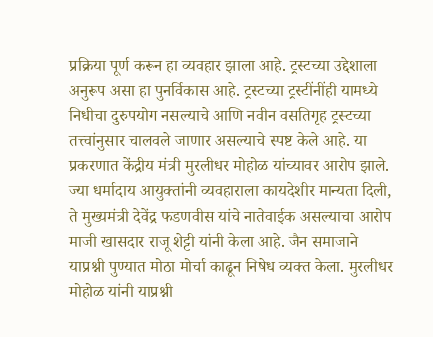प्रक्रिया पूर्ण करून हा व्यवहार झाला आहे. ट्रस्टच्या उद्देशाला अनुरूप असा हा पुनर्विकास आहे. ट्रस्टच्या ट्रस्टींनींही यामध्ये निधीचा दुरुपयोग नसल्याचे आणि नवीन वसतिगृह ट्रस्टच्या तत्त्वांनुसार चालवले जाणार असल्याचे स्पष्ट केले आहे. या प्रकरणात केंद्रीय मंत्री मुरलीधर मोहोळ यांच्यावर आरोप झाले. ज्या धर्मादाय आयुक्तांनी व्यवहाराला कायदेशीर मान्यता दिली, ते मुख्यमंत्री देवेंद्र फडणवीस यांचे नातेवाईक असल्याचा आरोप माजी खासदार राजू शेट्टी यांनी केला आहे. जैन समाजाने याप्रश्नी पुण्यात मोठा मोर्चा काढून निषेध व्यक्त केला. मुरलीधर मोहोळ यांनी याप्रश्नी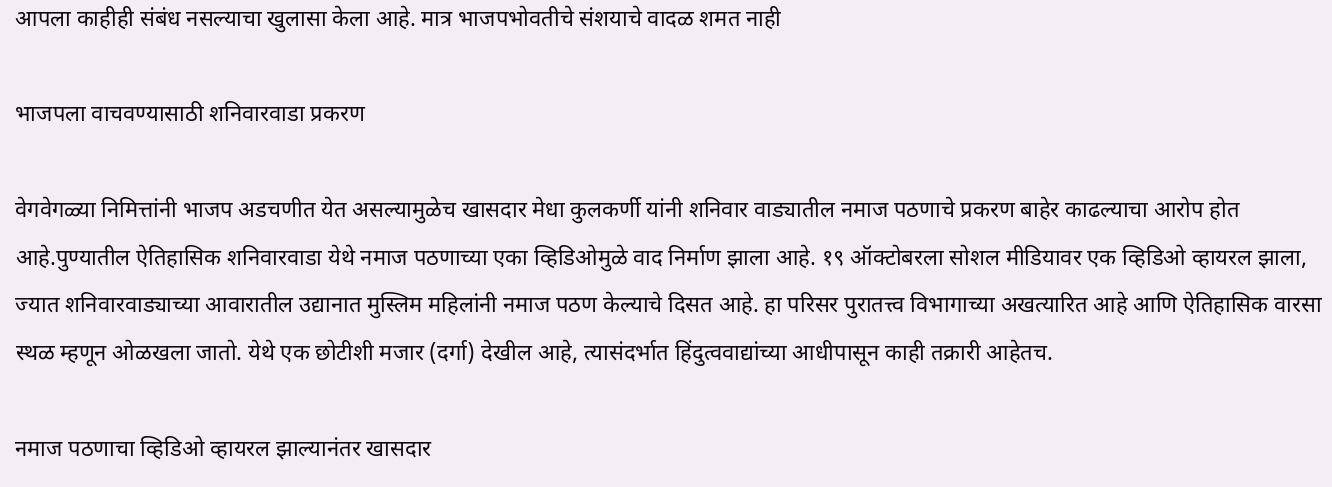आपला काहीही संबंध नसल्याचा खुलासा केला आहे. मात्र भाजपभोवतीचे संशयाचे वादळ शमत नाही

भाजपला वाचवण्यासाठी शनिवारवाडा प्रकरण

वेगवेगळ्या निमित्तांनी भाजप अडचणीत येत असल्यामुळेच खासदार मेधा कुलकर्णी यांनी शनिवार वाड्यातील नमाज पठणाचे प्रकरण बाहेर काढल्याचा आरोप होत आहे.पुण्यातील ऐतिहासिक शनिवारवाडा येथे नमाज पठणाच्या एका व्हिडिओमुळे वाद निर्माण झाला आहे. १९ ऑक्टोबरला सोशल मीडियावर एक व्हिडिओ व्हायरल झाला, ज्यात शनिवारवाड्याच्या आवारातील उद्यानात मुस्लिम महिलांनी नमाज पठण केल्याचे दिसत आहे. हा परिसर पुरातत्त्व विभागाच्या अखत्यारित आहे आणि ऐतिहासिक वारसा स्थळ म्हणून ओळखला जातो. येथे एक छोटीशी मजार (दर्गा) देखील आहे, त्यासंदर्भात हिंदुत्ववाद्यांच्या आधीपासून काही तक्रारी आहेतच.

नमाज पठणाचा व्हिडिओ व्हायरल झाल्यानंतर खासदार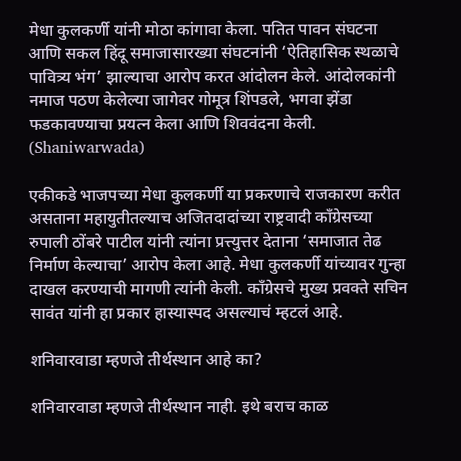मेधा कुलकर्णी यांनी मोठा कांगावा केला. पतित पावन संघटना आणि सकल हिंदू समाजासारख्या संघटनांनी ‘ऐतिहासिक स्थळाचे पावित्र्य भंग’ झाल्याचा आरोप करत आंदोलन केले. आंदोलकांनी नमाज पठण केलेल्या जागेवर गोमूत्र शिंपडले, भगवा झेंडा फडकावण्याचा प्रयत्न केला आणि शिववंदना केली. (Shaniwarwada)

एकीकडे भाजपच्या मेधा कुलकर्णी या प्रकरणाचे राजकारण करीत असताना महायुतीतल्याच अजितदादांच्या राष्ट्रवादी काँग्रेसच्या रुपाली ठोंबरे पाटील यांनी त्यांना प्रत्त्युत्तर देताना ‘समाजात तेढ निर्माण केल्याचा’ आरोप केला आहे. मेधा कुलकर्णी यांच्यावर गुन्हा दाखल करण्याची मागणी त्यांनी केली. काँग्रेसचे मुख्य प्रवक्ते सचिन सावंत यांनी हा प्रकार हास्यास्पद असल्याचं म्हटलं आहे.

शनिवारवाडा म्हणजे तीर्थस्थान आहे का?

शनिवारवाडा म्हणजे तीर्थस्थान नाही. इथे बराच काळ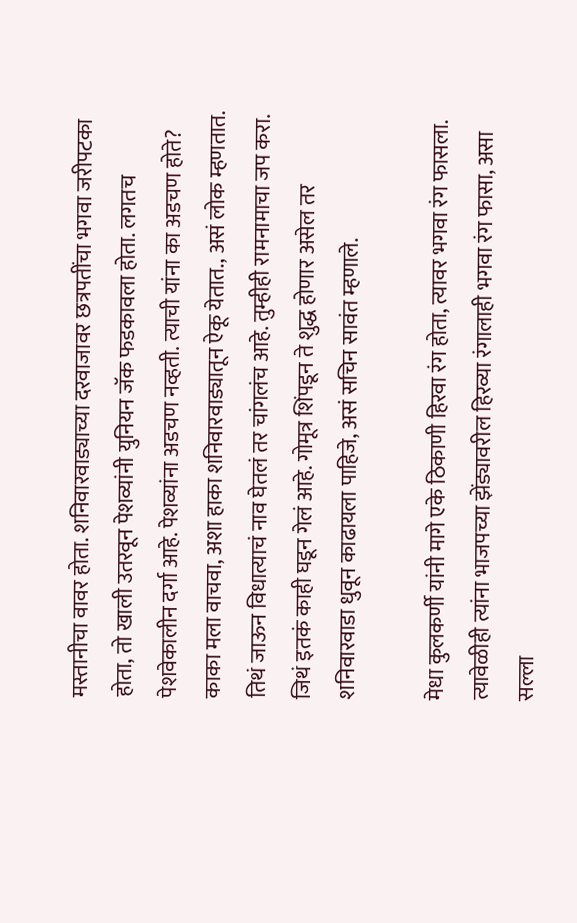मस्तानीचा वावर होता. शनिवारवाड्याच्या दरवाजावर छत्रपतींचा भगवा जरीपटका होता, तो खाली उतरवून पेशव्यांनी युनियन जॅक फडकावला होता. लगतच पेशवेकालीन दर्गा आहे. पेशव्यांना अडचण नव्हती. त्याची यांना का अडचण होते? काका मला वाचवा, अशा हाका शनिवारवाड्यातून ऐकू येतात., असं लोक म्हणतात. तिथं जाऊन विधात्याचं नाव घेतलं तर चांगलंच आहे. तुम्हीही रामनामाचा जप करा. जिथं इतकं काही घडून गेलं आहे. गोमूत्र शिंपडून ते शुद्ध होणार असेल तर शनिवारवाडा धुवून काढायला पाहिजे, असं सचिन सावंत म्हणाले.

मेधा कुलकर्णी यांनी मागे एके ठिकाणी हिरवा रंग होता, त्यावर भगवा रंग फासला. त्यावेळीही त्यांना भाजपच्या झेंड्यावरील हिरव्या रंगालाही भगवा रंग फासा, असा सल्ला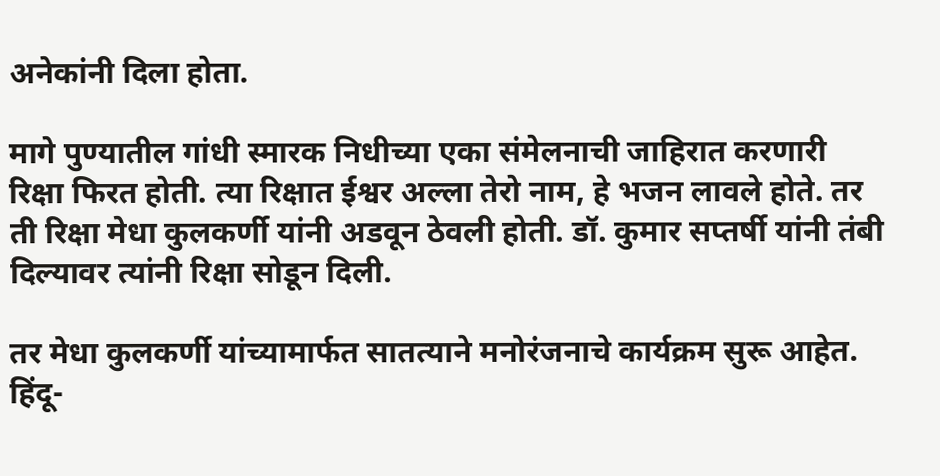अनेकांनी दिला होता.

मागे पुण्यातील गांधी स्मारक निधीच्या एका संमेलनाची जाहिरात करणारी रिक्षा फिरत होती. त्या रिक्षात ईश्वर अल्ला तेरो नाम, हे भजन लावले होते. तर ती रिक्षा मेधा कुलकर्णी यांनी अडवून ठेवली होती. डॉ. कुमार सप्तर्षी यांनी तंबी दिल्यावर त्यांनी रिक्षा सोडून दिली.

तर मेधा कुलकर्णी यांच्यामार्फत सातत्याने मनोरंजनाचे कार्यक्रम सुरू आहेत. हिंदू-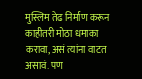मुस्लिम तेढ निर्माण करून काहीतरी मोठा धमाका करावा, असं त्यांना वाटत असावं. पण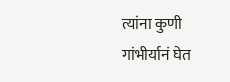त्यांना कुणी गांभीर्यानं घेत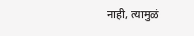नाही, त्यामुळं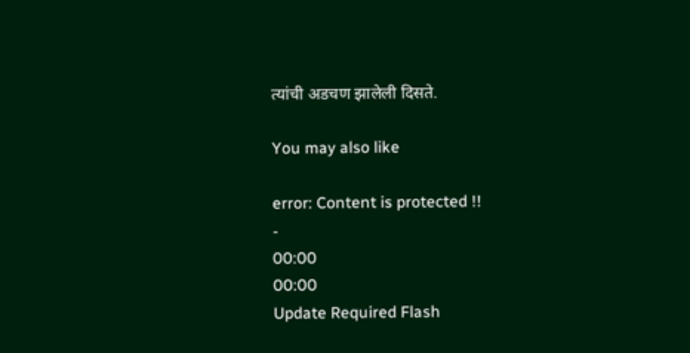त्यांची अडचण झालेली दिसते.

You may also like

error: Content is protected !!
-
00:00
00:00
Update Required Flash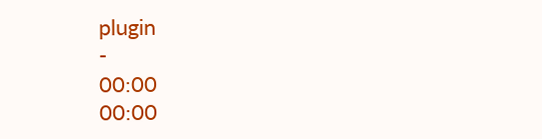plugin
-
00:00
00:00